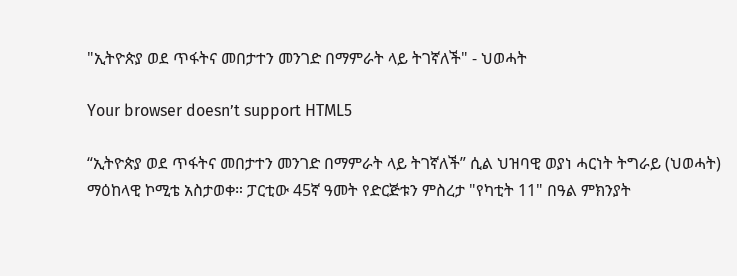"ኢትዮጵያ ወደ ጥፋትና መበታተን መንገድ በማምራት ላይ ትገኛለች" - ህወሓት

Your browser doesn’t support HTML5

“ኢትዮጵያ ወደ ጥፋትና መበታተን መንገድ በማምራት ላይ ትገኛለች” ሲል ህዝባዊ ወያነ ሓርነት ትግራይ (ህወሓት) ማዕከላዊ ኮሚቴ አስታወቀ። ፓርቲው 45ኛ ዓመት የድርጅቱን ምስረታ "የካቲት 11" በዓል ምክንያት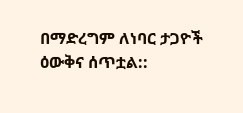በማድረግም ለነባር ታጋዮች ዕውቅና ሰጥቷል::